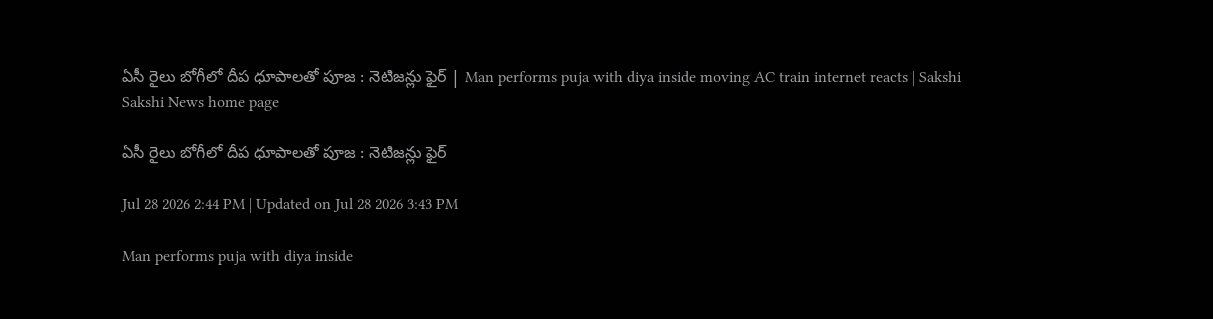ఏసీ రైలు బోగీలో దీప ధూపాలతో పూజ : నెటిజన్లు ఫైర్‌ | Man performs puja with diya inside moving AC train internet reacts | Sakshi
Sakshi News home page

ఏసీ రైలు బోగీలో దీప ధూపాలతో పూజ : నెటిజన్లు ఫైర్‌

Jul 28 2026 2:44 PM | Updated on Jul 28 2026 3:43 PM

Man performs puja with diya inside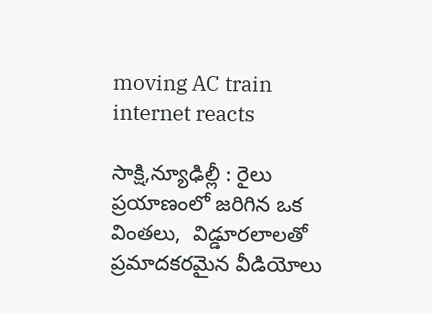moving AC train internet reacts

సాక్షి,న్యూఢిల్లీ : రైలు ప్రయాణంలో జరిగిన ఒక వింతలు,  విడ్డూరలాలతో ప్రమాదకరమైన వీడియోలు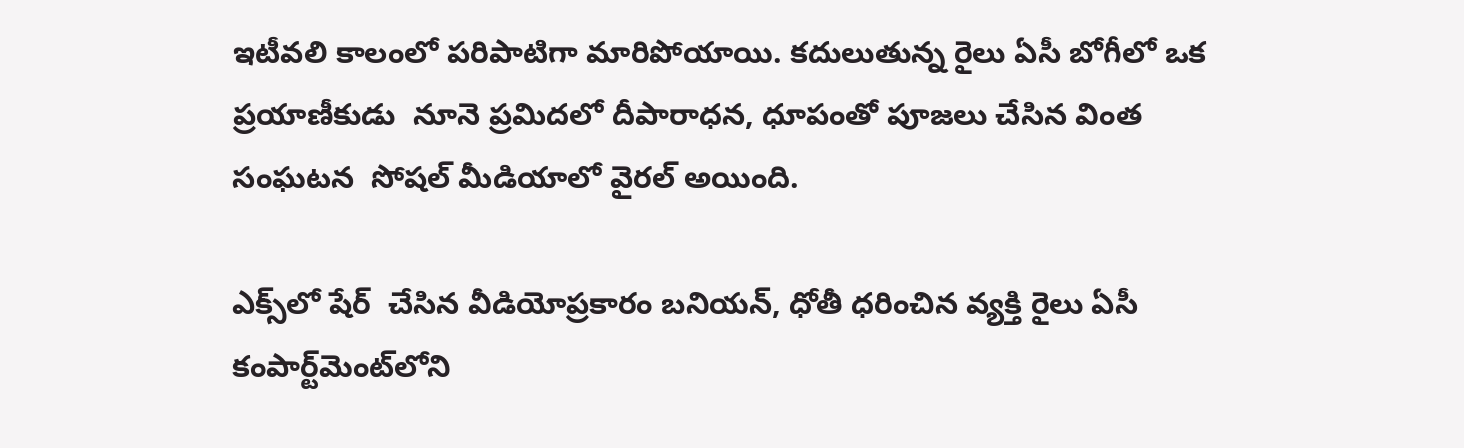ఇటీవలి కాలంలో పరిపాటిగా మారిపోయాయి. కదులుతున్న రైలు ఏసీ బోగీలో ఒక ప్రయాణీకుడు  నూనె ప్రమిదలో దీపారాధన, ధూపంతో పూజలు చేసిన వింత సంఘటన  సోషల్ మీడియాలో వైరల్ అయింది.

ఎక్స్‌లో షేర్‌  చేసిన వీడియోప్రకారం బనియన్, ధోతీ ధరించిన వ్యక్తి రైలు ఏసీ కంపార్ట్‌మెంట్‌లోని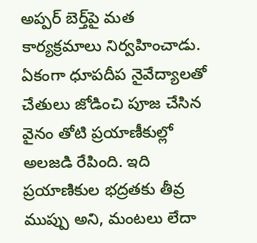అప్పర్ బెర్త్‌పై మత కార్యక్రమాలు నిర్వహించాడు. ఏకంగా ధూపదీప నైవేద్యాలతో చేతులు జోడించి పూజ చేసిన వైనం తోటి ప్రయాణీకుల్లో అలజడి రేపింది. ఇది ప్రయాణికుల భద్రతకు తీవ్ర ముప్పు అని, మంటలు లేదా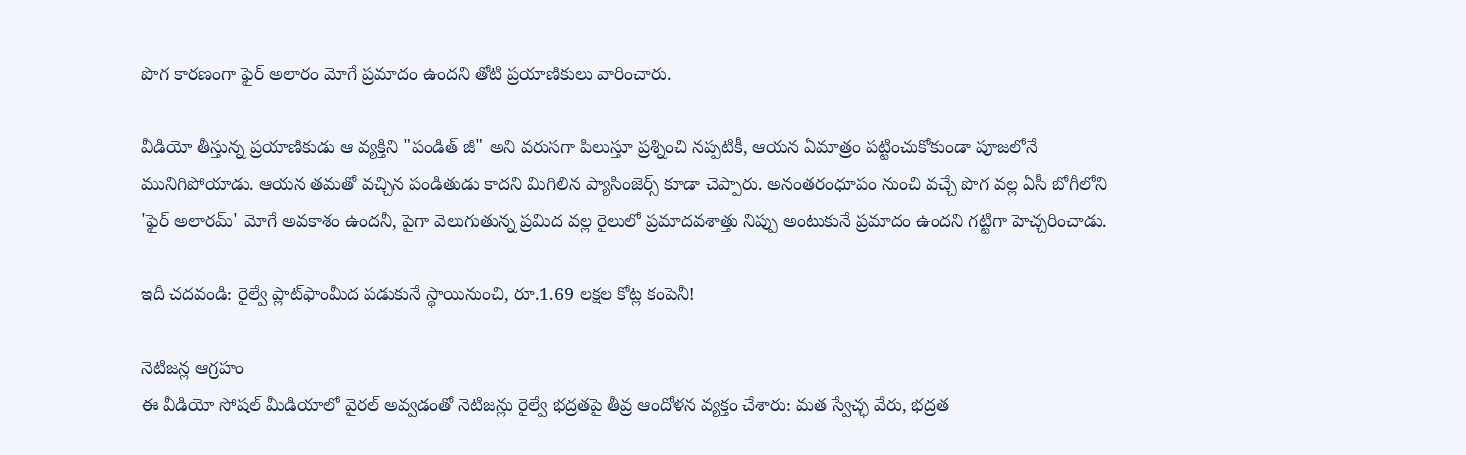పొగ కారణంగా ఫైర్ అలారం మోగే ప్రమాదం ఉందని తోటి ప్రయాణికులు వారించారు.

వీడియో తీస్తున్న ప్రయాణికుడు ఆ వ్యక్తిని "పండిత్ జీ" అని వరుసగా పిలుస్తూ ప్రశ్నించి నప్పటికీ, ఆయన ఏమాత్రం పట్టించుకోకుండా పూజలోనే మునిగిపోయాడు. ఆయన తమతో వచ్చిన పండితుడు కాదని మిగిలిన ప్యాసింజెర్స్‌ కూడా చెప్పారు. అనంతరంధూపం నుంచి వచ్చే పొగ వల్ల ఏసీ బోగీలోని 'ఫైర్ అలారమ్' మోగే అవకాశం ఉందనీ, పైగా వెలుగుతున్న ప్రమిద వల్ల రైలులో ప్రమాదవశాత్తు నిప్పు అంటుకునే ప్రమాదం ఉందని గట్టిగా హెచ్చరించాడు.

ఇదీ చదవండి: రైల్వే ప్లాట్‌ఫాంమీద పడుకునే స్థాయినుంచి, రూ.1.69 లక్షల కోట్ల కంపెనీ!

నెటిజన్ల ఆగ్రహం
ఈ వీడియో సోషల్ మీడియాలో వైరల్ అవ్వడంతో నెటిజన్లు రైల్వే భద్రతపై తీవ్ర ఆందోళన వ్యక్తం చేశారు: మత స్వేచ్ఛ వేరు, భద్రత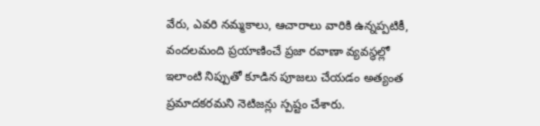వేరు, ఎవరి నమ్మకాలు, ఆచారాలు వారికి ఉన్నప్పటికీ, వందలమంది ప్రయాణించే ప్రజా రవాణా వ్యవస్థల్లో ఇలాంటి నిప్పుతో కూడిన పూజలు చేయడం అత్యంత ప్రమాదకరమని నెటిజన్లు స్పష్టం చేశారు.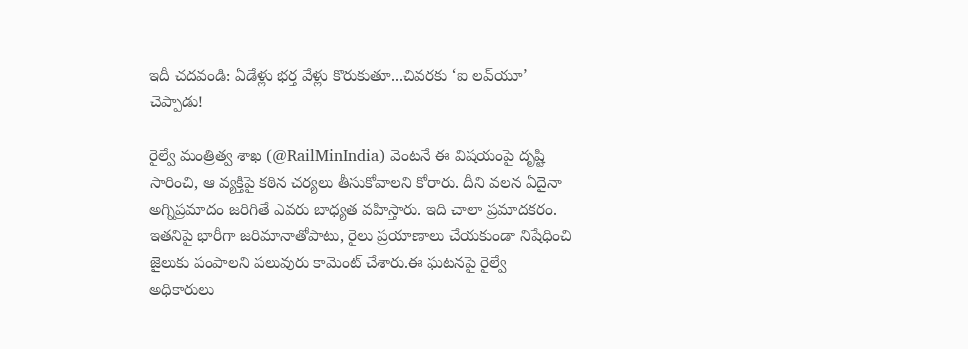ఇదీ చదవండి: ఏడేళ్లు భర్త వేళ్లు కొరుకుతూ...చివరకు ‘ఐ లవ్‌యూ’ చెప్పాడు!

రైల్వే మంత్రిత్వ శాఖ (@RailMinIndia) వెంటనే ఈ విషయంపై దృష్టి సారించి, ఆ వ్యక్తిపై కఠిన చర్యలు తీసుకోవాలని కోరారు. దీని వలన ఏదైనా అగ్నిప్రమాదం జరిగితే ఎవరు బాధ్యత వహిస్తారు. ఇది చాలా ప్రమాదకరం. ఇతనిపై భారీగా జరిమానాతోపాటు, రైలు ప్రయాణాలు చేయకుండా నిషేధించి జైలుకు పంపాలని పలువురు కామెంట్ చేశారు.ఈ ఘటనపై రైల్వే అధికారులు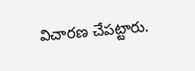విచారణ చేపట్టారు.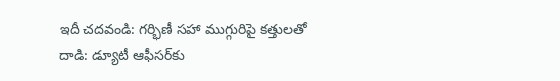ఇదీ చదవండి: గర్భిణీ సహా ముగ్గురిపై కత్తులతో దాడి: డ్యూటీ ఆఫీసర్‌కు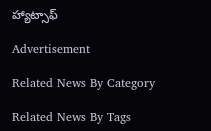హ్యాట్సాఫ్‌

Advertisement

Related News By Category

Related News By Tags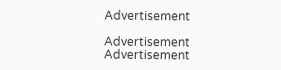Advertisement

Advertisement
Advertisement